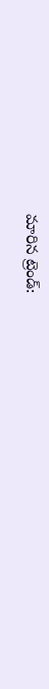మారిన ట్రెండ్: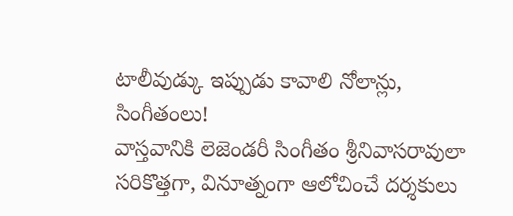టాలీవుడ్కు ఇప్పుడు కావాలి నోలాన్లు, సింగీతంలు!
వాస్తవానికి లెజెండరీ సింగీతం శ్రీనివాసరావులా సరికొత్తగా, వినూత్నంగా ఆలోచించే దర్శకులు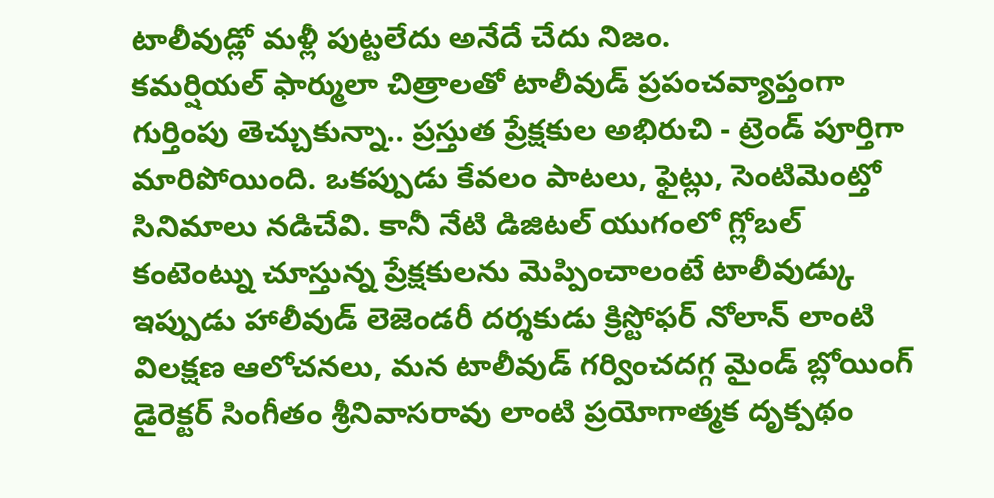టాలీవుడ్లో మళ్లీ పుట్టలేదు అనేదే చేదు నిజం.
కమర్షియల్ ఫార్ములా చిత్రాలతో టాలీవుడ్ ప్రపంచవ్యాప్తంగా గుర్తింపు తెచ్చుకున్నా.. ప్రస్తుత ప్రేక్షకుల అభిరుచి - ట్రెండ్ పూర్తిగా మారిపోయింది. ఒకప్పుడు కేవలం పాటలు, ఫైట్లు, సెంటిమెంట్తో సినిమాలు నడిచేవి. కానీ నేటి డిజిటల్ యుగంలో గ్లోబల్ కంటెంట్ను చూస్తున్న ప్రేక్షకులను మెప్పించాలంటే టాలీవుడ్కు ఇప్పుడు హాలీవుడ్ లెజెండరీ దర్శకుడు క్రిస్టోఫర్ నోలాన్ లాంటి విలక్షణ ఆలోచనలు, మన టాలీవుడ్ గర్వించదగ్గ మైండ్ బ్లోయింగ్ డైరెక్టర్ సింగీతం శ్రీనివాసరావు లాంటి ప్రయోగాత్మక దృక్పథం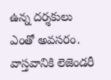ఉన్న దర్శకులు ఎంతో అవసరం.
వాస్తవానికి లెజెండరీ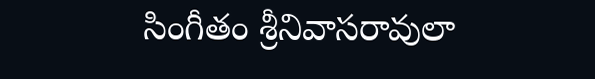సింగీతం శ్రీనివాసరావులా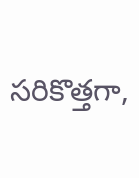సరికొత్తగా,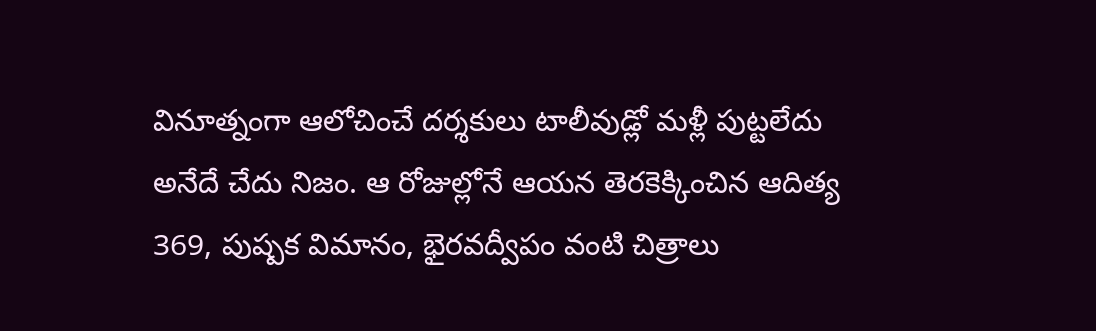వినూత్నంగా ఆలోచించే దర్శకులు టాలీవుడ్లో మళ్లీ పుట్టలేదు అనేదే చేదు నిజం. ఆ రోజుల్లోనే ఆయన తెరకెక్కించిన ఆదిత్య 369, పుష్పక విమానం, భైరవద్వీపం వంటి చిత్రాలు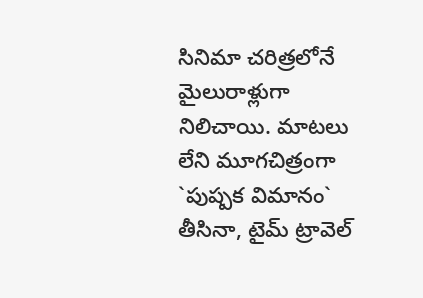సినిమా చరిత్రలోనే మైలురాళ్లుగా నిలిచాయి. మాటలు లేని మూగచిత్రంగా `పుష్పక విమానం` తీసినా, టైమ్ ట్రావెల్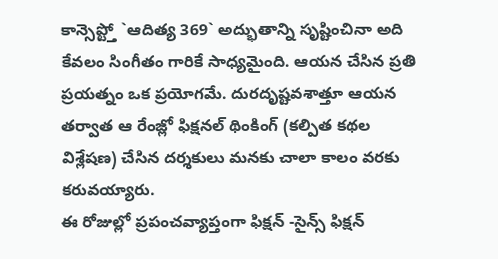కాన్సెప్ట్తో `ఆదిత్య 369` అద్భుతాన్ని సృష్టించినా అది కేవలం సింగీతం గారికే సాధ్యమైంది. ఆయన చేసిన ప్రతి ప్రయత్నం ఒక ప్రయోగమే. దురదృష్టవశాత్తూ ఆయన తర్వాత ఆ రేంజ్లో ఫిక్షనల్ థింకింగ్ (కల్పిత కథల విశ్లేషణ) చేసిన దర్శకులు మనకు చాలా కాలం వరకు కరువయ్యారు.
ఈ రోజుల్లో ప్రపంచవ్యాప్తంగా ఫిక్షన్ -సైన్స్ ఫిక్షన్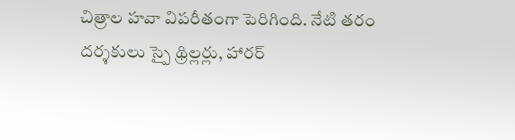చిత్రాల హవా విపరీతంగా పెరిగింది. నేటి తరం దర్శకులు స్పై థ్రిల్లర్లు, హారర్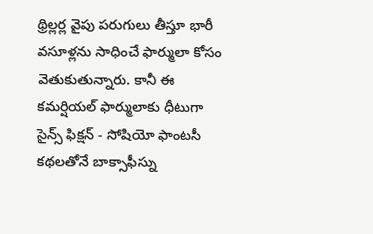థ్రిల్లర్ల వైపు పరుగులు తీస్తూ భారీ వసూళ్లను సాధించే ఫార్ములా కోసం వెతుకుతున్నారు. కానీ ఈ కమర్షియల్ ఫార్ములాకు ధీటుగా సైన్స్ ఫిక్షన్ - సోషియో ఫాంటసీ కథలతోనే బాక్సాఫీస్ను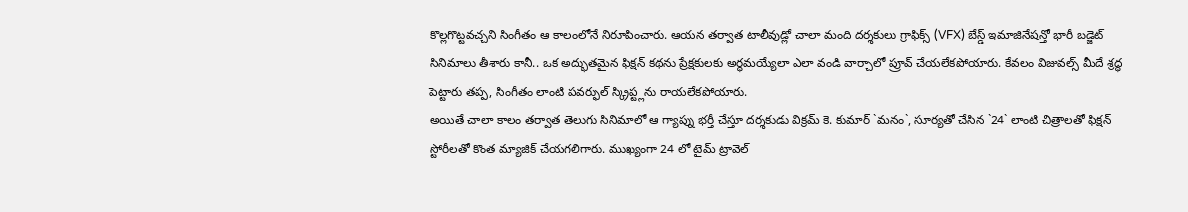కొల్లగొట్టవచ్చని సింగీతం ఆ కాలంలోనే నిరూపించారు. ఆయన తర్వాత టాలీవుడ్లో చాలా మంది దర్శకులు గ్రాఫిక్స్ (VFX) బేస్డ్ ఇమాజినేషన్తో భారీ బడ్జెట్ సినిమాలు తీశారు కానీ.. ఒక అద్భుతమైన ఫిక్షన్ కథను ప్రేక్షకులకు అర్థమయ్యేలా ఎలా వండి వార్చాలో ప్రూవ్ చేయలేకపోయారు. కేవలం విజువల్స్ మీదే శ్రద్ధ పెట్టారు తప్ప, సింగీతం లాంటి పవర్ఫుల్ స్క్రిప్ట్లను రాయలేకపోయారు.
అయితే చాలా కాలం తర్వాత తెలుగు సినిమాలో ఆ గ్యాప్ను భర్తీ చేస్తూ దర్శకుడు విక్రమ్ కె. కుమార్ `మనం`, సూర్యతో చేసిన `24` లాంటి చిత్రాలతో ఫిక్షన్ స్టోరీలతో కొంత మ్యాజిక్ చేయగలిగారు. ముఖ్యంగా 24 లో టైమ్ ట్రావెల్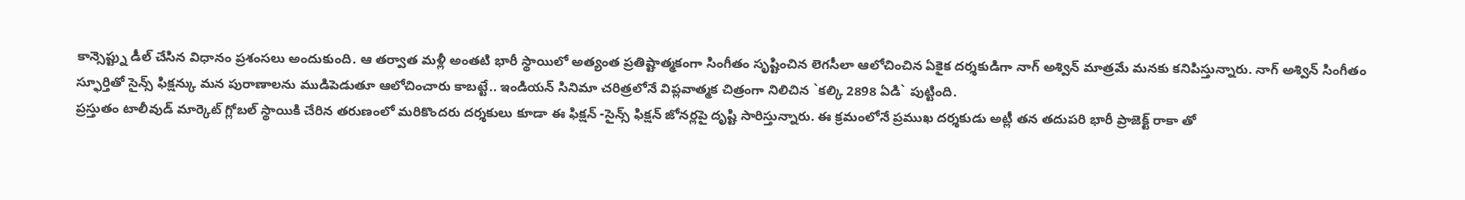కాన్సెప్ట్ను డీల్ చేసిన విధానం ప్రశంసలు అందుకుంది. ఆ తర్వాత మళ్లీ అంతటి భారీ స్థాయిలో అత్యంత ప్రతిష్టాత్మకంగా సింగీతం సృష్టించిన లెగసీలా ఆలోచించిన ఏకైక దర్శకుడిగా నాగ్ అశ్విన్ మాత్రమే మనకు కనిపిస్తున్నారు. నాగ్ అశ్విన్ సింగీతం స్ఫూర్తితో సైన్స్ ఫిక్షన్కు మన పురాణాలను ముడిపెడుతూ ఆలోచించారు కాబట్టే.. ఇండియన్ సినిమా చరిత్రలోనే విప్లవాత్మక చిత్రంగా నిలిచిన `కల్కి 2898 ఏడి` పుట్టింది.
ప్రస్తుతం టాలీవుడ్ మార్కెట్ గ్లోబల్ స్థాయికి చేరిన తరుణంలో మరికొందరు దర్శకులు కూడా ఈ ఫిక్షన్ -సైన్స్ ఫిక్షన్ జోనర్లపై దృష్టి సారిస్తున్నారు. ఈ క్రమంలోనే ప్రముఖ దర్శకుడు అట్లీ తన తదుపరి భారీ ప్రాజెక్ట్ రాకా తో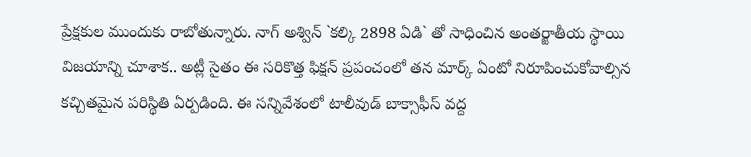ప్రేక్షకుల ముందుకు రాబోతున్నారు. నాగ్ అశ్విన్ `కల్కి 2898 ఏడి` తో సాధించిన అంతర్జాతీయ స్థాయి విజయాన్ని చూశాక.. అట్లీ సైతం ఈ సరికొత్త ఫిక్షన్ ప్రపంచంలో తన మార్క్ ఏంటో నిరూపించుకోవాల్సిన కచ్చితమైన పరిస్థితి ఏర్పడింది. ఈ సన్నివేశంలో టాలీవుడ్ బాక్సాఫీస్ వద్ద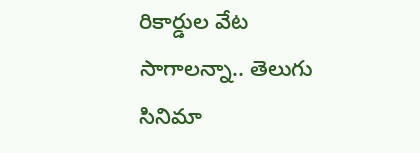రికార్డుల వేట సాగాలన్నా.. తెలుగు సినిమా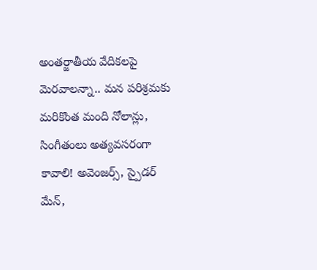అంతర్జాతీయ వేదికలపై మెరవాలన్నా.. మన పరిశ్రమకు మరికొంత మంది నోలాన్లు, సింగీతంలు అత్యవసరంగా కావాలి! అవెంజర్స్, స్పైడర్ మేన్,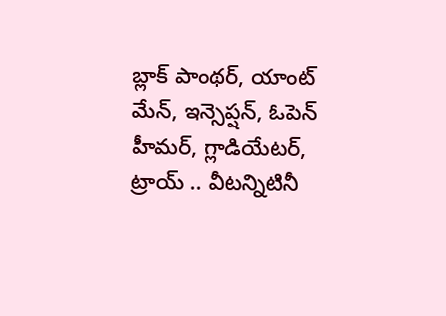బ్లాక్ పాంథర్, యాంట్ మేన్, ఇన్సెప్షన్, ఓపెన్ హీమర్, గ్లాడియేటర్, ట్రాయ్ .. వీటన్నిటినీ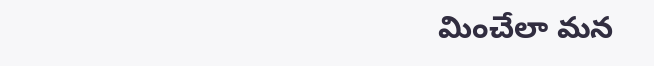మించేలా మన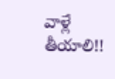వాళ్లే తీయాలి!!